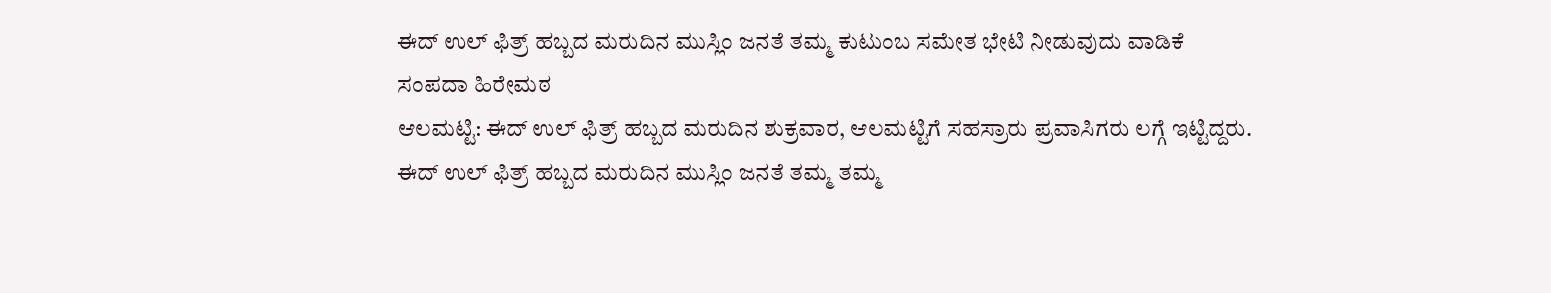ಈದ್ ಉಲ್ ಫಿತ್ರ್ ಹಬ್ಬದ ಮರುದಿನ ಮುಸ್ಲಿಂ ಜನತೆ ತಮ್ಮ ಕುಟುಂಬ ಸಮೇತ ಭೇಟಿ ನೀಡುವುದು ವಾಡಿಕೆ
ಸಂಪದಾ ಹಿರೇಮಠ
ಆಲಮಟ್ಟಿ: ಈದ್ ಉಲ್ ಫಿತ್ರ್ ಹಬ್ಬದ ಮರುದಿನ ಶುಕ್ರವಾರ, ಆಲಮಟ್ಟಿಗೆ ಸಹಸ್ರಾರು ಪ್ರವಾಸಿಗರು ಲಗ್ಗೆ ಇಟ್ಟಿದ್ದರು.
ಈದ್ ಉಲ್ ಫಿತ್ರ್ ಹಬ್ಬದ ಮರುದಿನ ಮುಸ್ಲಿಂ ಜನತೆ ತಮ್ಮ ತಮ್ಮ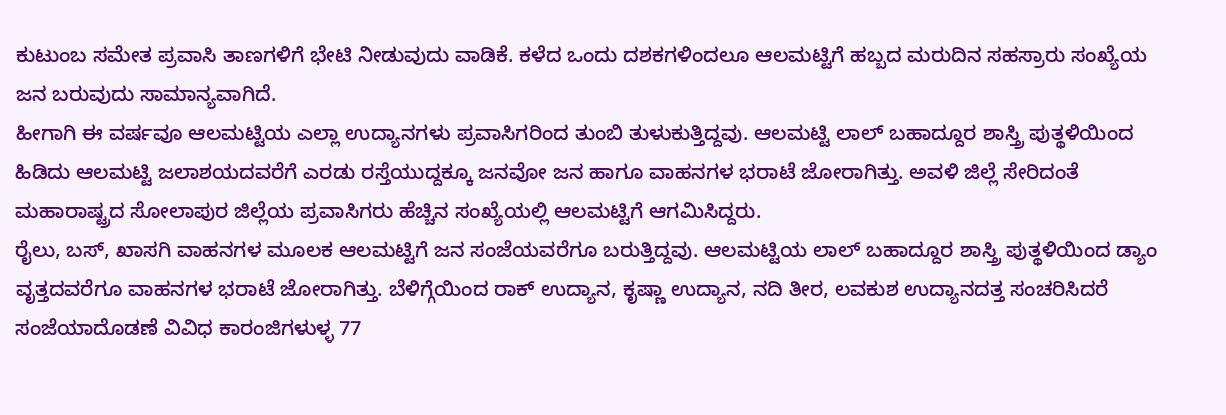ಕುಟುಂಬ ಸಮೇತ ಪ್ರವಾಸಿ ತಾಣಗಳಿಗೆ ಭೇಟಿ ನೀಡುವುದು ವಾಡಿಕೆ. ಕಳೆದ ಒಂದು ದಶಕಗಳಿಂದಲೂ ಆಲಮಟ್ಟಿಗೆ ಹಬ್ಬದ ಮರುದಿನ ಸಹಸ್ರಾರು ಸಂಖ್ಯೆಯ ಜನ ಬರುವುದು ಸಾಮಾನ್ಯವಾಗಿದೆ.
ಹೀಗಾಗಿ ಈ ವರ್ಷವೂ ಆಲಮಟ್ಟಿಯ ಎಲ್ಲಾ ಉದ್ಯಾನಗಳು ಪ್ರವಾಸಿಗರಿಂದ ತುಂಬಿ ತುಳುಕುತ್ತಿದ್ದವು. ಆಲಮಟ್ಟಿ ಲಾಲ್ ಬಹಾದ್ದೂರ ಶಾಸ್ತ್ರಿ ಪುತ್ಥಳಿಯಿಂದ ಹಿಡಿದು ಆಲಮಟ್ಟಿ ಜಲಾಶಯದವರೆಗೆ ಎರಡು ರಸ್ತೆಯುದ್ದಕ್ಕೂ ಜನವೋ ಜನ ಹಾಗೂ ವಾಹನಗಳ ಭರಾಟೆ ಜೋರಾಗಿತ್ತು. ಅವಳಿ ಜಿಲ್ಲೆ ಸೇರಿದಂತೆ ಮಹಾರಾಷ್ಟ್ರದ ಸೋಲಾಪುರ ಜಿಲ್ಲೆಯ ಪ್ರವಾಸಿಗರು ಹೆಚ್ಚಿನ ಸಂಖ್ಯೆಯಲ್ಲಿ ಆಲಮಟ್ಟಿಗೆ ಆಗಮಿಸಿದ್ದರು.
ರೈಲು, ಬಸ್, ಖಾಸಗಿ ವಾಹನಗಳ ಮೂಲಕ ಆಲಮಟ್ಟಿಗೆ ಜನ ಸಂಜೆಯವರೆಗೂ ಬರುತ್ತಿದ್ದವು. ಆಲಮಟ್ಟಿಯ ಲಾಲ್ ಬಹಾದ್ದೂರ ಶಾಸ್ತ್ರಿ ಪುತ್ಥಳಿಯಿಂದ ಡ್ಯಾಂ ವೃತ್ತದವರೆಗೂ ವಾಹನಗಳ ಭರಾಟೆ ಜೋರಾಗಿತ್ತು. ಬೆಳಿಗ್ಗೆಯಿಂದ ರಾಕ್ ಉದ್ಯಾನ, ಕೃಷ್ಣಾ ಉದ್ಯಾನ, ನದಿ ತೀರ, ಲವಕುಶ ಉದ್ಯಾನದತ್ತ ಸಂಚರಿಸಿದರೆ ಸಂಜೆಯಾದೊಡಣೆ ವಿವಿಧ ಕಾರಂಜಿಗಳುಳ್ಳ 77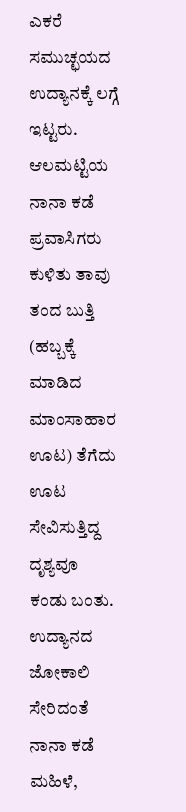ಎಕರೆ ಸಮುಚ್ಛಯದ ಉದ್ಯಾನಕ್ಕೆ ಲಗ್ಗೆ ಇಟ್ಟರು.
ಆಲಮಟ್ಟಿಯ ನಾನಾ ಕಡೆ ಪ್ರವಾಸಿಗರು ಕುಳಿತು ತಾವು ತಂದ ಬುತ್ತಿ (ಹಬ್ಬಕ್ಕೆ ಮಾಡಿದ ಮಾಂಸಾಹಾರ ಊಟ) ತೆಗೆದು ಊಟ ಸೇವಿಸುತ್ತಿದ್ದ ದೃಶ್ಯವೂ ಕಂಡು ಬಂತು.
ಉದ್ಯಾನದ ಜೋಕಾಲಿ ಸೇರಿದಂತೆ ನಾನಾ ಕಡೆ ಮಹಿಳೆ,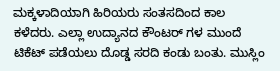ಮಕ್ಕಳಾದಿಯಾಗಿ ಹಿರಿಯರು ಸಂತಸದಿಂದ ಕಾಲ ಕಳೆದರು. ಎಲ್ಲಾ ಉದ್ಯಾನದ ಕೌಂಟರ್ ಗಳ ಮುಂದೆ ಟಿಕೆಟ್ ಪಡೆಯಲು ದೊಡ್ಡ ಸರದಿ ಕಂಡು ಬಂತು. ಮುಸ್ಲಿಂ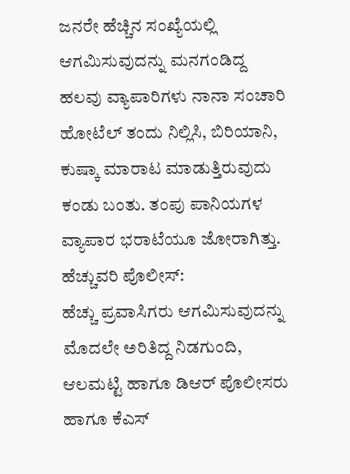ಜನರೇ ಹೆಚ್ಚಿನ ಸಂಖ್ಯೆಯಲ್ಲಿ ಆಗಮಿಸುವುದನ್ನು ಮನಗಂಡಿದ್ದ ಹಲವು ವ್ಯಾಪಾರಿಗಳು ನಾನಾ ಸಂಚಾರಿ ಹೋಟೆಲ್ ತಂದು ನಿಲ್ಲಿಸಿ, ಬಿರಿಯಾನಿ, ಕುಷ್ಕಾ ಮಾರಾಟ ಮಾಡುತ್ತಿರುವುದು ಕಂಡು ಬಂತು. ತಂಪು ಪಾನಿಯಗಳ ವ್ಯಾಪಾರ ಭರಾಟೆಯೂ ಜೋರಾಗಿತ್ತು.
ಹೆಚ್ಚುವರಿ ಪೊಲೀಸ್:
ಹೆಚ್ಚು ಪ್ರವಾಸಿಗರು ಆಗಮಿಸುವುದನ್ನು ಮೊದಲೇ ಅರಿತಿದ್ದ ನಿಡಗುಂದಿ, ಆಲಮಟ್ಟಿ ಹಾಗೂ ಡಿಆರ್ ಪೊಲೀಸರು ಹಾಗೂ ಕೆಎಸ್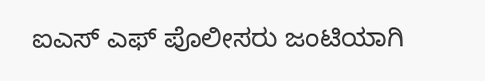ಐಎಸ್ ಎಫ್ ಪೊಲೀಸರು ಜಂಟಿಯಾಗಿ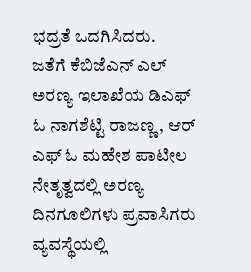ಭದ್ರತೆ ಒದಗಿಸಿದರು.
ಜತೆಗೆ ಕೆಬಿಜೆಎನ್ ಎಲ್ ಅರಣ್ಯ ಇಲಾಖೆಯ ಡಿಎಫ್ ಓ ನಾಗಶೆಟ್ಟಿ ರಾಜಣ್ಣ, ಆರ್ ಎಫ್ ಓ ಮಹೇಶ ಪಾಟೀಲ ನೇತೃತ್ವದಲ್ಲಿ ಅರಣ್ಯ ದಿನಗೂಲಿಗಳು ಪ್ರವಾಸಿಗರು ವ್ಯವಸ್ಥೆಯಲ್ಲಿ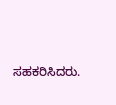ಸಹಕರಿಸಿದರು.